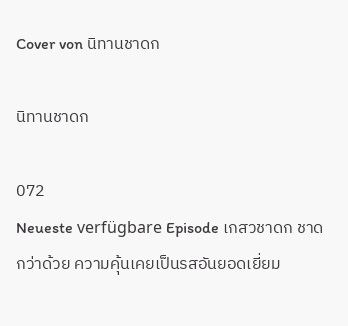Cover von นิทานชาดก

นิทานชาดก

072
Neueste verfügbare Episode เกสวชาดก ชาดกว่าด้วย ความคุ้นเคยเป็นรสอันยอดเยี่ยม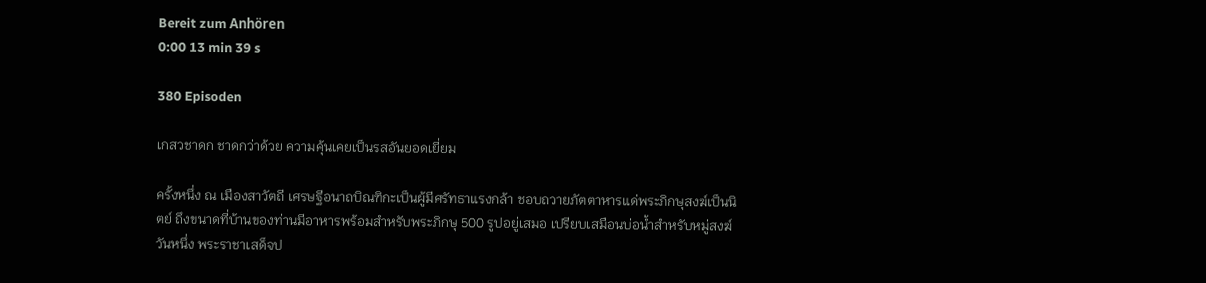Bereit zum Anhören
0:00 13 min 39 s

380 Episoden

เกสวชาดก ชาดกว่าด้วย ความคุ้นเคยเป็นรสอันยอดเยี่ยม

ครั้งหนึ่ง ณ เมืองสาวัตถี เศรษฐีอนาถบิณฑิกะเป็นผู้มีศรัทธาแรงกล้า ชอบถวายภัตตาหารแด่พระภิกษุสงฆ์เป็นนิตย์ ถึงขนาดที่บ้านของท่านมีอาหารพร้อมสำหรับพระภิกษุ 500 รูปอยู่เสมอ เปรียบเสมือนบ่อน้ำสำหรับหมู่สงฆ์วันหนึ่ง พระราชาเสด็จป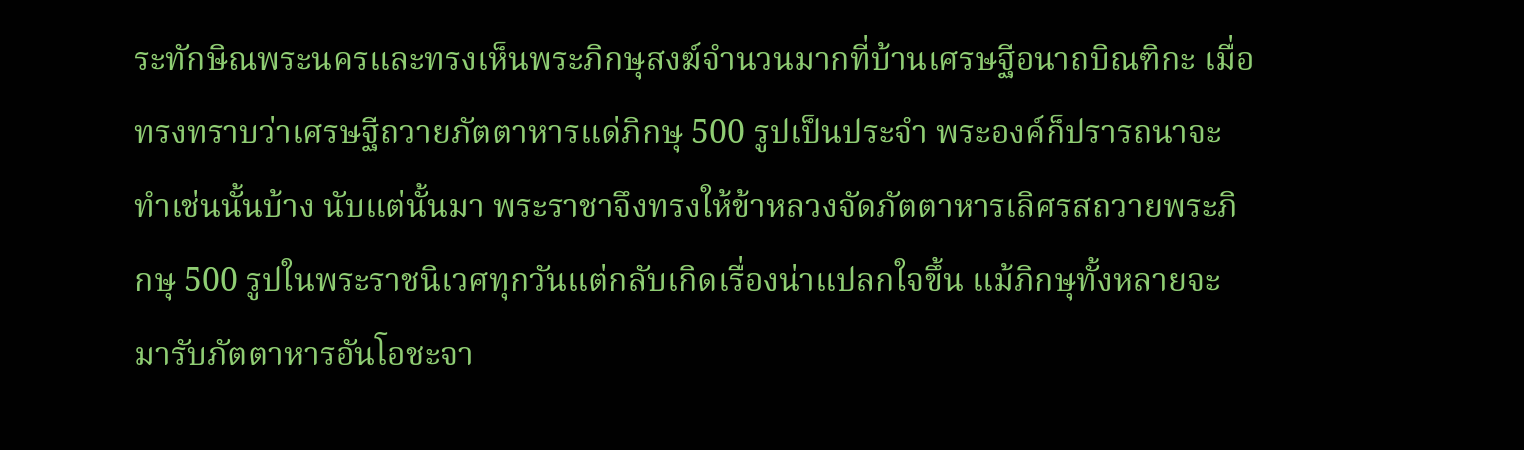ระทักษิณพระนครและทรงเห็นพระภิกษุสงฆ์จำนวนมากที่บ้านเศรษฐีอนาถบิณฑิกะ เมื่อทรงทราบว่าเศรษฐีถวายภัตตาหารแด่ภิกษุ 500 รูปเป็นประจำ พระองค์ก็ปรารถนาจะทำเช่นนั้นบ้าง นับแต่นั้นมา พระราชาจึงทรงให้ข้าหลวงจัดภัตตาหารเลิศรสถวายพระภิกษุ 500 รูปในพระราชนิเวศทุกวันแต่กลับเกิดเรื่องน่าแปลกใจขึ้น แม้ภิกษุทั้งหลายจะมารับภัตตาหารอันโอชะจา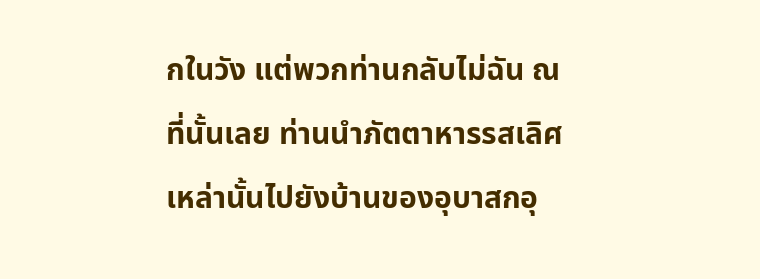กในวัง แต่พวกท่านกลับไม่ฉัน ณ ที่นั้นเลย ท่านนำภัตตาหารรสเลิศเหล่านั้นไปยังบ้านของอุบาสกอุ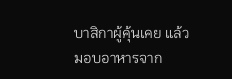บาสิกาผู้คุ้นเคย แล้วมอบอาหารจาก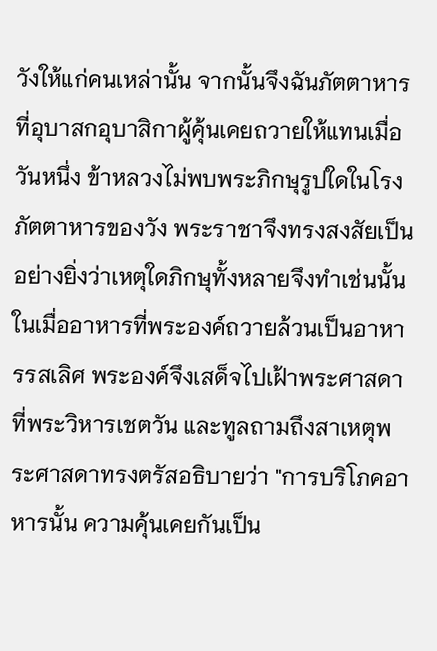วังให้แก่คนเหล่านั้น จากนั้นจึงฉันภัตตาหารที่อุบาสกอุบาสิกาผู้คุ้นเคยถวายให้แทนเมื่อวันหนึ่ง ข้าหลวงไม่พบพระภิกษุรูปใดในโรงภัตตาหารของวัง พระราชาจึงทรงสงสัยเป็นอย่างยิ่งว่าเหตุใดภิกษุทั้งหลายจึงทำเช่นนั้น ในเมื่ออาหารที่พระองค์ถวายล้วนเป็นอาหารรสเลิศ พระองค์จึงเสด็จไปเฝ้าพระศาสดาที่พระวิหารเชตวัน และทูลถามถึงสาเหตุพระศาสดาทรงตรัสอธิบายว่า "การบริโภคอาหารนั้น ความคุ้นเคยกันเป็น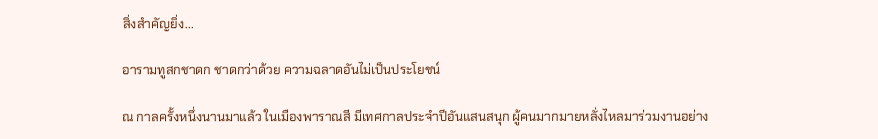สิ่งสำคัญยิ่ง...

อารามทูสกชาดก ชาดกว่าด้วย ความฉลาดอันไม่เป็นประโยชน์

ณ กาลครั้งหนึ่งนานมาแล้ว ในเมืองพาราณสี มีเทศกาลประจำปีอันแสนสนุก ผู้คนมากมายหลั่งไหลมาร่วมงานอย่าง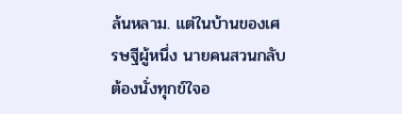ล้นหลาม. แต่ในบ้านของเศรษฐีผู้หนึ่ง นายคนสวนกลับต้องนั่งทุกข์ใจอ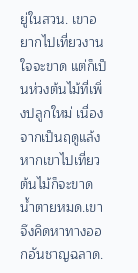ยู่ในสวน. เขาอยากไปเที่ยวงานใจจะขาด แต่ก็เป็นห่วงต้นไม้ที่เพิ่งปลูกใหม่ เนื่องจากเป็นฤดูแล้ง หากเขาไปเที่ยว ต้นไม้ก็จะขาดน้ำตายหมด.เขาจึงคิดหาทางออกอันชาญฉลาด.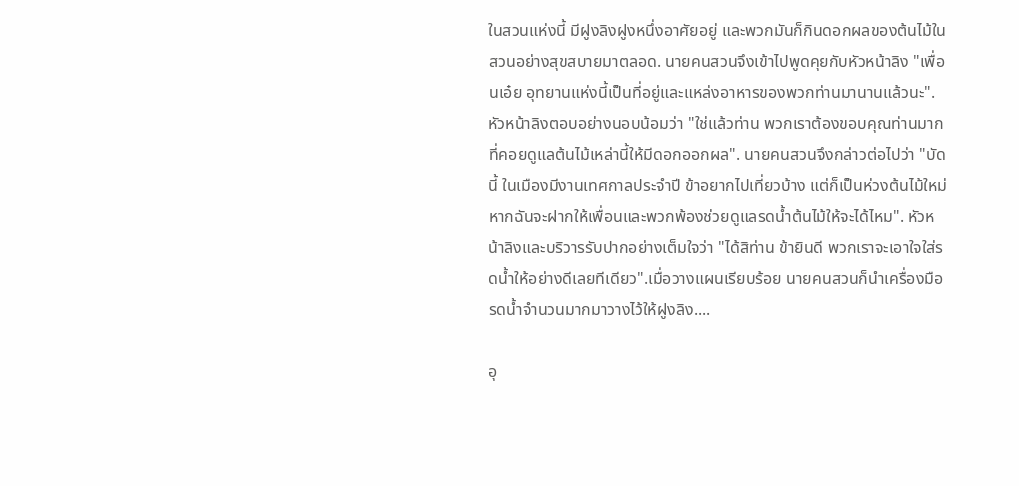ในสวนแห่งนี้ มีฝูงลิงฝูงหนึ่งอาศัยอยู่ และพวกมันก็กินดอกผลของต้นไม้ในสวนอย่างสุขสบายมาตลอด. นายคนสวนจึงเข้าไปพูดคุยกับหัวหน้าลิง "เพื่อนเอ๋ย อุทยานแห่งนี้เป็นที่อยู่และแหล่งอาหารของพวกท่านมานานแล้วนะ". หัวหน้าลิงตอบอย่างนอบน้อมว่า "ใช่แล้วท่าน พวกเราต้องขอบคุณท่านมากที่คอยดูแลต้นไม้เหล่านี้ให้มีดอกออกผล". นายคนสวนจึงกล่าวต่อไปว่า "บัดนี้ ในเมืองมีงานเทศกาลประจำปี ข้าอยากไปเที่ยวบ้าง แต่ก็เป็นห่วงต้นไม้ใหม่ หากฉันจะฝากให้เพื่อนและพวกพ้องช่วยดูแลรดน้ำต้นไม้ให้จะได้ไหม". หัวหน้าลิงและบริวารรับปากอย่างเต็มใจว่า "ได้สิท่าน ข้ายินดี พวกเราจะเอาใจใส่รดน้ำให้อย่างดีเลยทีเดียว".เมื่อวางแผนเรียบร้อย นายคนสวนก็นำเครื่องมือรดน้ำจำนวนมากมาวางไว้ให้ฝูงลิง....

อุ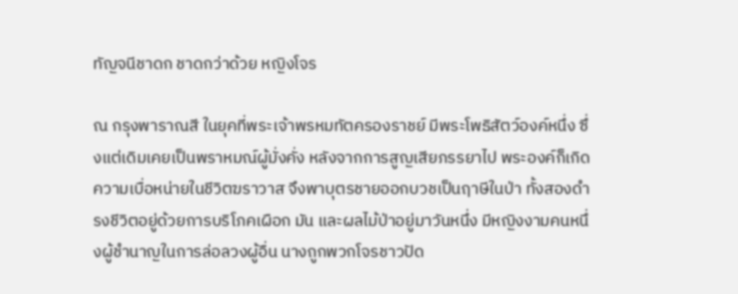ทัญจนีชาดก ชาดกว่าด้วย หญิงโจร

ณ กรุงพาราณสี ในยุคที่พระเจ้าพรหมทัตครองราชย์ มีพระโพธิสัตว์องค์หนึ่ง ซึ่งแต่เดิมเคยเป็นพราหมณ์ผู้มั่งคั่ง หลังจากการสูญเสียภรรยาไป พระองค์ก็เกิดความเบื่อหน่ายในชีวิตฆราวาส จึงพาบุตรชายออกบวชเป็นฤาษีในป่า ทั้งสองดำรงชีวิตอยู่ด้วยการบริโภคเผือก มัน และผลไม้ป่าอยู่มาวันหนึ่ง มีหญิงงามคนหนึ่งผู้ชำนาญในการล่อลวงผู้อื่น นางถูกพวกโจรชาวปัด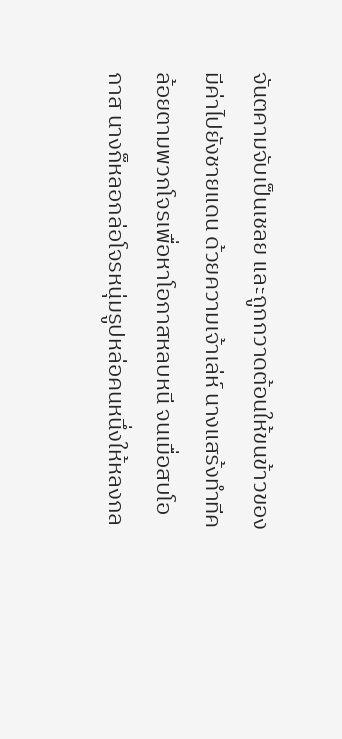จันตคามจับเป็นเชลย และถูกกวาดต้อนให้ขนข้าวของมีค่าไปยังชายแดน ด้วยความเจ้าเล่ห์ นางแสร้งทำทีคล้อยตามพวกโจรเพื่อหาโอกาสหลบหนี จนเมื่อสบโอกาส นางก็หลอกล่อโจรหนุ่มรูปหล่อคนหนึ่งให้หลงกล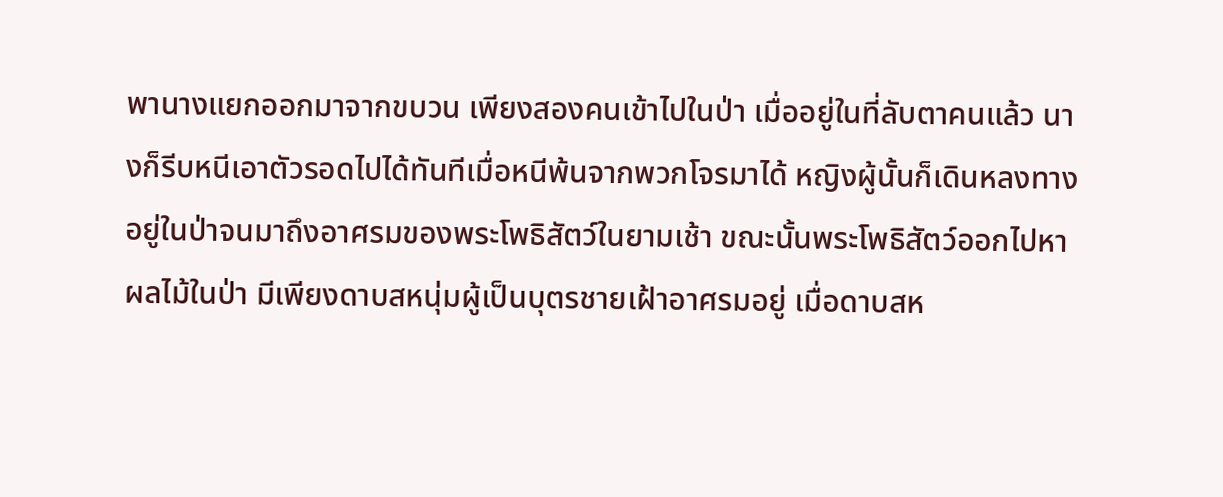พานางแยกออกมาจากขบวน เพียงสองคนเข้าไปในป่า เมื่ออยู่ในที่ลับตาคนแล้ว นางก็รีบหนีเอาตัวรอดไปได้ทันทีเมื่อหนีพ้นจากพวกโจรมาได้ หญิงผู้นั้นก็เดินหลงทางอยู่ในป่าจนมาถึงอาศรมของพระโพธิสัตว์ในยามเช้า ขณะนั้นพระโพธิสัตว์ออกไปหาผลไม้ในป่า มีเพียงดาบสหนุ่มผู้เป็นบุตรชายเฝ้าอาศรมอยู่ เมื่อดาบสห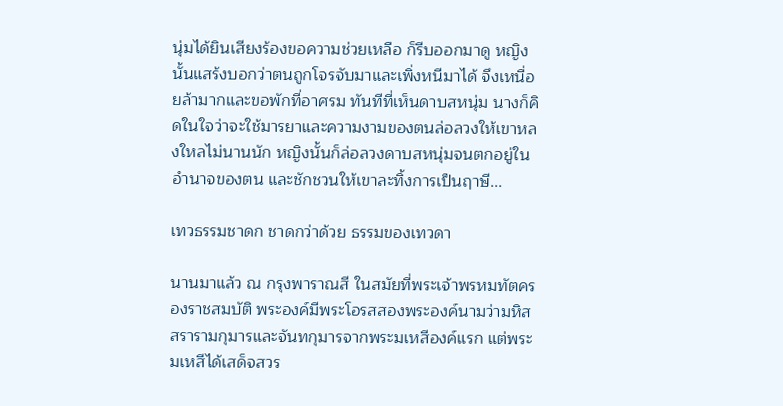นุ่มได้ยินเสียงร้องขอความช่วยเหลือ ก็รีบออกมาดู หญิงนั้นแสร้งบอกว่าตนถูกโจรจับมาและเพิ่งหนีมาได้ จึงเหนื่อยล้ามากและขอพักที่อาศรม ทันทีที่เห็นดาบสหนุ่ม นางก็คิดในใจว่าจะใช้มารยาและความงามของตนล่อลวงให้เขาหลงใหลไม่นานนัก หญิงนั้นก็ล่อลวงดาบสหนุ่มจนตกอยู่ในอำนาจของตน และชักชวนให้เขาละทิ้งการเป็นฤาษี...

เทวธรรมชาดก ชาดกว่าด้วย ธรรมของเทวดา

นานมาแล้ว ณ กรุงพาราณสี ในสมัยที่พระเจ้าพรหมทัตครองราชสมบัติ พระองค์มีพระโอรสสองพระองค์นามว่ามหิสสรารามกุมารและจันทกุมารจากพระมเหสีองค์แรก แต่พระมเหสีได้เสด็จสวร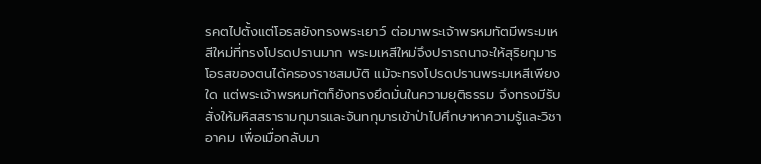รคตไปตั้งแต่โอรสยังทรงพระเยาว์ ต่อมาพระเจ้าพรหมทัตมีพระมเหสีใหม่ที่ทรงโปรดปรานมาก พระมเหสีใหม่จึงปรารถนาจะให้สุริยกุมารโอรสของตนได้ครองราชสมบัติ แม้จะทรงโปรดปรานพระมเหสีเพียงใด แต่พระเจ้าพรหมทัตก็ยังทรงยึดมั่นในความยุติธรรม จึงทรงมีรับสั่งให้มหิสสรารามกุมารและจันทกุมารเข้าป่าไปศึกษาหาความรู้และวิชาอาคม เพื่อเมื่อกลับมา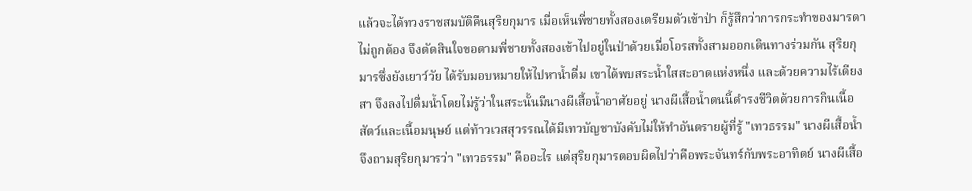แล้วจะได้ทวงราชสมบัติคืนสุริยกุมาร เมื่อเห็นพี่ชายทั้งสองเตรียมตัวเข้าป่า ก็รู้สึกว่าการกระทำของมารดาไม่ถูกต้อง จึงตัดสินใจขอตามพี่ชายทั้งสองเข้าไปอยู่ในป่าด้วยเมื่อโอรสทั้งสามออกเดินทางร่วมกัน สุริยกุมารซึ่งยังเยาว์วัย ได้รับมอบหมายให้ไปหาน้ำดื่ม เขาได้พบสระน้ำใสสะอาดแห่งหนึ่ง และด้วยความไร้เดียงสา จึงลงไปดื่มน้ำโดยไม่รู้ว่าในสระนั้นมีนางผีเสื้อน้ำอาศัยอยู่ นางผีเสื้อน้ำตนนี้ดำรงชีวิตด้วยการกินเนื้อสัตว์และเนื้อมนุษย์ แต่ท้าวเวสสุวรรณได้มีเทวบัญชาบังคับไม่ให้ทำอันตรายผู้ที่รู้ "เทวธรรม" นางผีเสื้อน้ำจึงถามสุริยกุมารว่า "เทวธรรม" คืออะไร แต่สุริยกุมารตอบผิดไปว่าคือพระจันทร์กับพระอาทิตย์ นางผีเสื้อ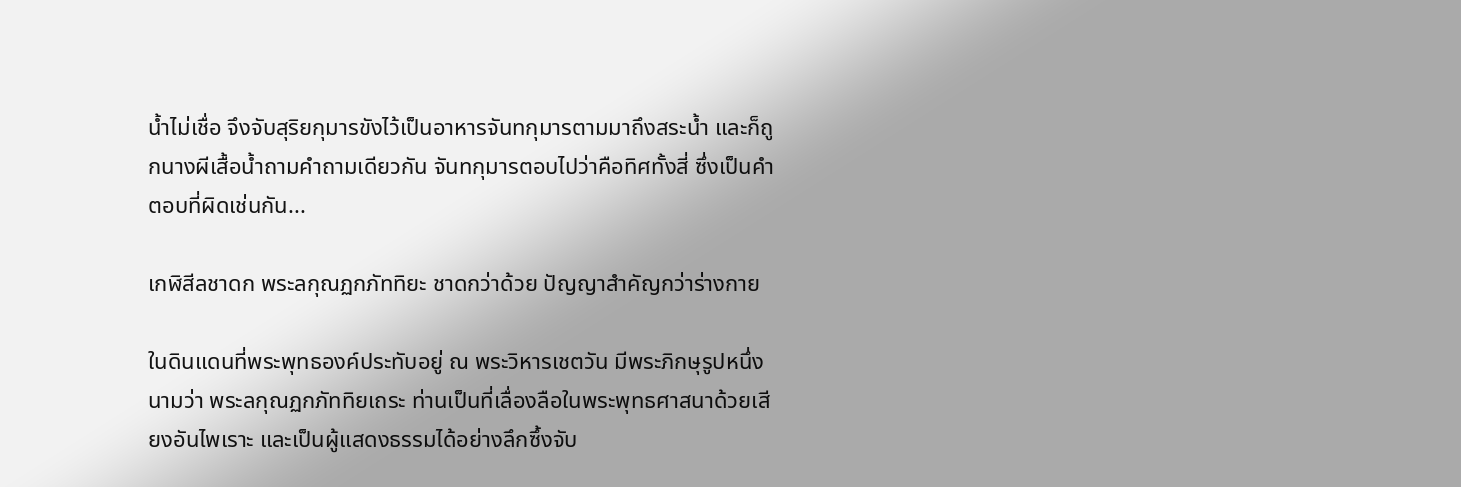น้ำไม่เชื่อ จึงจับสุริยกุมารขังไว้เป็นอาหารจันทกุมารตามมาถึงสระน้ำ และก็ถูกนางผีเสื้อน้ำถามคำถามเดียวกัน จันทกุมารตอบไปว่าคือทิศทั้งสี่ ซึ่งเป็นคำตอบที่ผิดเช่นกัน...

เกฬิสีลชาดก พระลกุณฏกภัททิยะ ชาดกว่าด้วย ปัญญาสำคัญกว่าร่างกาย

ในดินแดนที่พระพุทธองค์ประทับอยู่ ณ พระวิหารเชตวัน มีพระภิกษุรูปหนึ่งนามว่า พระลกุณฏกภัททิยเถระ ท่านเป็นที่เลื่องลือในพระพุทธศาสนาด้วยเสียงอันไพเราะ และเป็นผู้แสดงธรรมได้อย่างลึกซึ้งจับ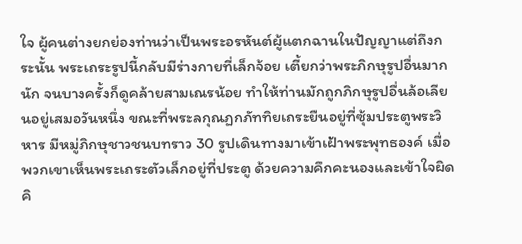ใจ ผู้คนต่างยกย่องท่านว่าเป็นพระอรหันต์ผู้แตกฉานในปัญญาแต่ถึงกระนั้น พระเถระรูปนี้กลับมีร่างกายที่เล็กจ้อย เตี้ยกว่าพระภิกษุรูปอื่นมากนัก จนบางครั้งก็ดูคล้ายสามเณรน้อย ทำให้ท่านมักถูกภิกษุรูปอื่นล้อเลียนอยู่เสมอวันหนึ่ง ขณะที่พระลกุณฏกภัททิยเถระยืนอยู่ที่ซุ้มประตูพระวิหาร มีหมู่ภิกษุชาวชนบทราว 30 รูปเดินทางมาเข้าเฝ้าพระพุทธองค์ เมื่อพวกเขาเห็นพระเถระตัวเล็กอยู่ที่ประตู ด้วยความคึกคะนองและเข้าใจผิดคิ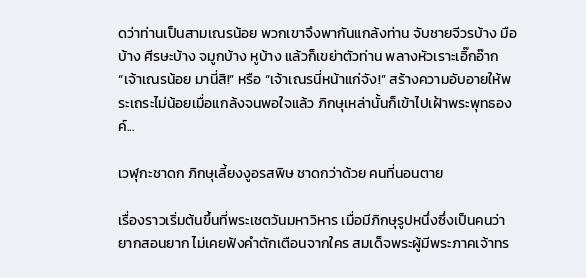ดว่าท่านเป็นสามเณรน้อย พวกเขาจึงพากันแกล้งท่าน จับชายจีวรบ้าง มือบ้าง ศีรษะบ้าง จมูกบ้าง หูบ้าง แล้วก็เขย่าตัวท่าน พลางหัวเราะเอิ๊กอ๊าก “เจ้าเณรน้อย มานี่สิ!” หรือ “เจ้าเณรนี่หน้าแก่จัง!” สร้างความอับอายให้พระเถระไม่น้อยเมื่อแกล้งจนพอใจแล้ว ภิกษุเหล่านั้นก็เข้าไปเฝ้าพระพุทธองค์...

เวฬุกะชาดก ภิกษุเลี้ยงงูอรสพิษ ชาดกว่าด้วย คนที่นอนตาย

เรื่องราวเริ่มต้นขึ้นที่พระเชตวันมหาวิหาร เมื่อมีภิกษุรูปหนึ่งซึ่งเป็นคนว่ายากสอนยาก ไม่เคยฟังคำตักเตือนจากใคร สมเด็จพระผู้มีพระภาคเจ้าทร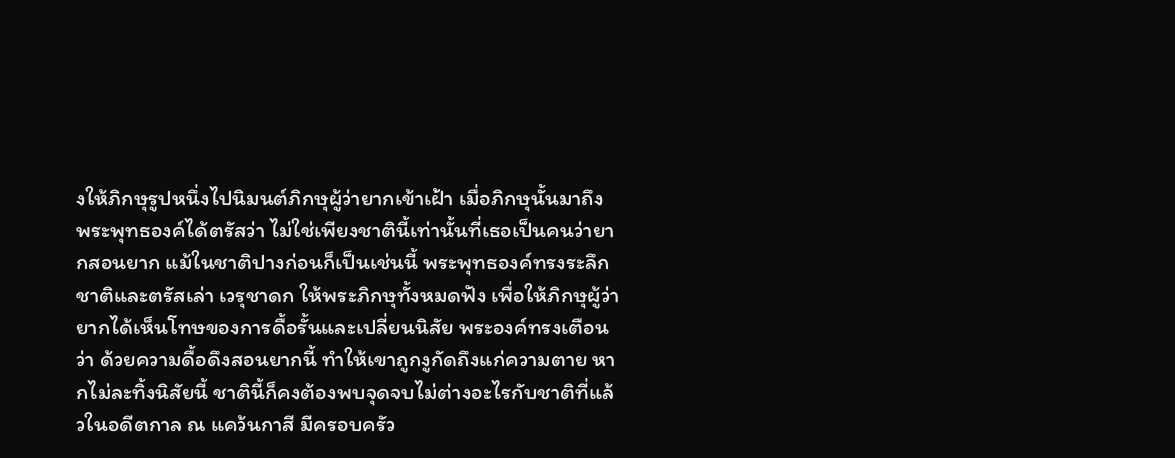งให้ภิกษุรูปหนึ่งไปนิมนต์ภิกษุผู้ว่ายากเข้าเฝ้า เมื่อภิกษุนั้นมาถึง พระพุทธองค์ได้ตรัสว่า ไม่ใช่เพียงชาตินี้เท่านั้นที่เธอเป็นคนว่ายากสอนยาก แม้ในชาติปางก่อนก็เป็นเช่นนี้ พระพุทธองค์ทรงระลึกชาติและตรัสเล่า เวรุชาดก ให้พระภิกษุทั้งหมดฟัง เพื่อให้ภิกษุผู้ว่ายากได้เห็นโทษของการดื้อรั้นและเปลี่ยนนิสัย พระองค์ทรงเตือนว่า ด้วยความดื้อดึงสอนยากนี้ ทำให้เขาถูกงูกัดถึงแก่ความตาย หากไม่ละทิ้งนิสัยนี้ ชาตินี้ก็คงต้องพบจุดจบไม่ต่างอะไรกับชาติที่แล้วในอดีตกาล ณ แคว้นกาสี มีครอบครัว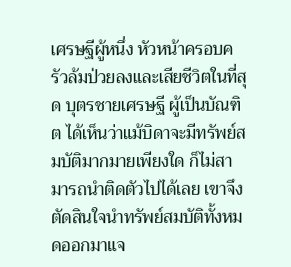เศรษฐีผู้หนึ่ง หัวหน้าครอบครัวล้มป่วยลงและเสียชีวิตในที่สุด บุตรชายเศรษฐี ผู้เป็นบัณฑิต ได้เห็นว่าแม้บิดาจะมีทรัพย์สมบัติมากมายเพียงใด ก็ไม่สามารถนำติดตัวไปได้เลย เขาจึงตัดสินใจนำทรัพย์สมบัติทั้งหมดออกมาแจ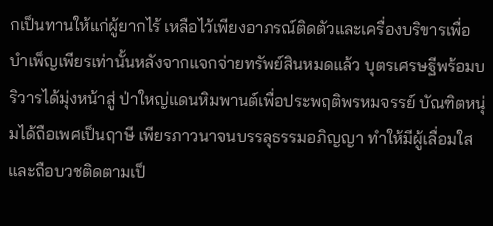กเป็นทานให้แก่ผู้ยากไร้ เหลือไว้เพียงอาภรณ์ติดตัวและเครื่องบริขารเพื่อบำเพ็ญเพียรเท่านั้นหลังจากแจกจ่ายทรัพย์สินหมดแล้ว บุตรเศรษฐีพร้อมบริวารได้มุ่งหน้าสู่ ป่าใหญ่แดนหิมพานต์เพื่อประพฤติพรหมจรรย์ บัณฑิตหนุ่มได้ถือเพศเป็นฤาษี เพียรภาวนาจนบรรลุธรรมอภิญญา ทำให้มีผู้เลื่อมใสและถือบวชติดตามเป็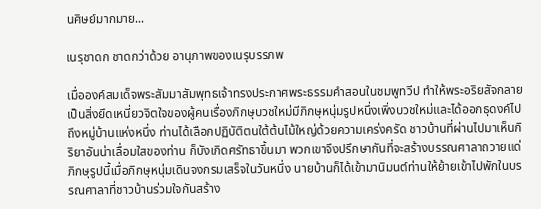นศิษย์มากมาย...

เนรุชาดก ชาดกว่าด้วย อานุภาพของเนรุบรรภพ

เมื่อองค์สมเด็จพระสัมมาสัมพุทธเจ้าทรงประกาศพระธรรมคำสอนในชมพูทวีป ทำให้พระอริยสัจกลายเป็นสิ่งยึดเหนี่ยวจิตใจของผู้คนเรื่องภิกษุบวชใหม่มีภิกษุหนุ่มรูปหนึ่งเพิ่งบวชใหม่และได้ออกธุดงค์ไปถึงหมู่บ้านแห่งหนึ่ง ท่านได้เลือกปฏิบัติตนใต้ต้นไม้ใหญ่ด้วยความเคร่งครัด ชาวบ้านที่ผ่านไปมาเห็นกิริยาอันน่าเลื่อมใสของท่าน ก็บังเกิดศรัทธาขึ้นมา พวกเขาจึงปรึกษากันที่จะสร้างบรรณศาลาถวายแด่ภิกษุรูปนี้เมื่อภิกษุหนุ่มเดินจงกรมเสร็จในวันหนึ่ง นายบ้านก็ได้เข้ามานิมนต์ท่านให้ย้ายเข้าไปพักในบรรณศาลาที่ชาวบ้านร่วมใจกันสร้าง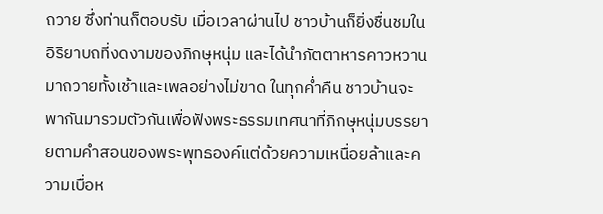ถวาย ซึ่งท่านก็ตอบรับ เมื่อเวลาผ่านไป ชาวบ้านก็ยิ่งชื่นชมในอิริยาบถที่งดงามของภิกษุหนุ่ม และได้นำภัตตาหารคาวหวานมาถวายทั้งเช้าและเพลอย่างไม่ขาด ในทุกค่ำคืน ชาวบ้านจะพากันมารวมตัวกันเพื่อฟังพระธรรมเทศนาที่ภิกษุหนุ่มบรรยายตามคำสอนของพระพุทธองค์แต่ด้วยความเหนื่อยล้าและความเบื่อห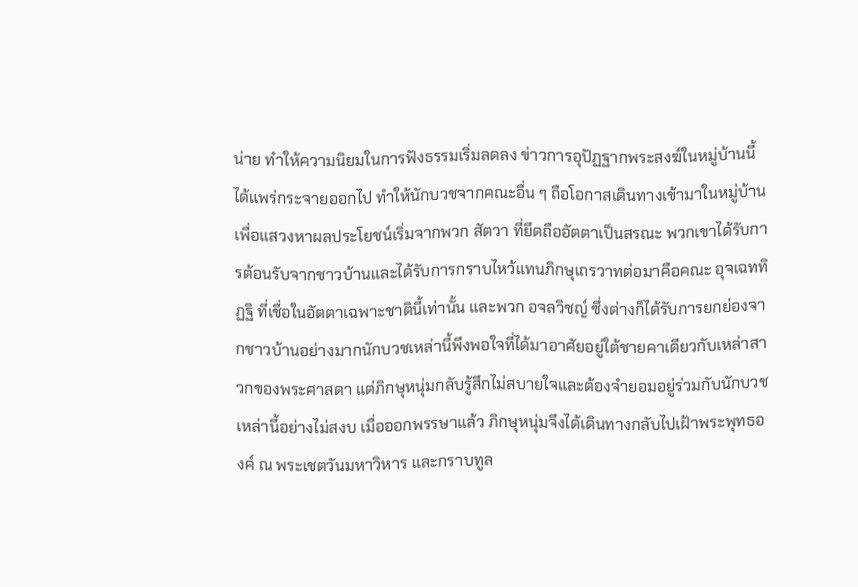น่าย ทำให้ความนิยมในการฟังธรรมเริ่มลดลง ข่าวการอุปัฏฐากพระสงฆ์ในหมู่บ้านนี้ได้แพร่กระจายออกไป ทำให้นักบวชจากคณะอื่น ๆ ถือโอกาสเดินทางเข้ามาในหมู่บ้านเพื่อแสวงหาผลประโยชน์เริ่มจากพวก สัตวา ที่ยึดถืออัตตาเป็นสรณะ พวกเขาได้รับการต้อนรับจากชาวบ้านและได้รับการกราบไหว้แทนภิกษุเถรวาทต่อมาคือคณะ อุจเฉททิฏฐิ ที่เชื่อในอัตตาเฉพาะชาตินี้เท่านั้น และพวก อจลวิชญ์ ซึ่งต่างก็ได้รับการยกย่องจากชาวบ้านอย่างมากนักบวชเหล่านี้พึงพอใจที่ได้มาอาศัยอยู่ใต้ชายคาเดียวกับเหล่าสาวกของพระศาสดา แต่ภิกษุหนุ่มกลับรู้สึกไม่สบายใจและต้องจำยอมอยู่ร่วมกับนักบวชเหล่านี้อย่างไม่สงบ เมื่อออกพรรษาแล้ว ภิกษุหนุ่มจึงได้เดินทางกลับไปเฝ้าพระพุทธองค์ ณ พระเชตวันมหาวิหาร และกราบทูล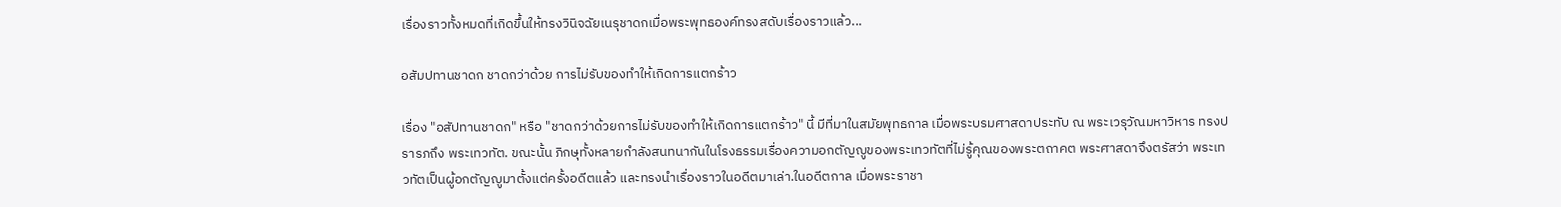เรื่องราวทั้งหมดที่เกิดขึ้นให้ทรงวินิจฉัยเนรุชาดกเมื่อพระพุทธองค์ทรงสดับเรื่องราวแล้ว...

อสัมปทานชาดก ชาดกว่าด้วย การไม่รับของทำให้เกิดการแตกร้าว

เรื่อง "อสัปทานชาดก" หรือ "ชาดกว่าด้วยการไม่รับของทำให้เกิดการแตกร้าว" นี้ มีที่มาในสมัยพุทธกาล เมื่อพระบรมศาสดาประทับ ณ พระเวรุวัณมหาวิหาร ทรงปรารภถึง พระเทวทัต. ขณะนั้น ภิกษุทั้งหลายกำลังสนทนากันในโรงธรรมเรื่องความอกตัญญูของพระเทวทัตที่ไม่รู้คุณของพระตถาคต พระศาสดาจึงตรัสว่า พระเทวทัตเป็นผู้อกตัญญูมาตั้งแต่ครั้งอดีตแล้ว และทรงนำเรื่องราวในอดีตมาเล่า.ในอดีตกาล เมื่อพระราชา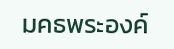มคธพระองค์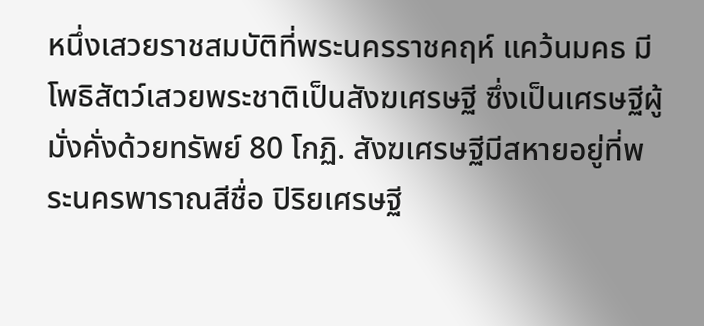หนึ่งเสวยราชสมบัติที่พระนครราชคฤห์ แคว้นมคธ มี โพธิสัตว์เสวยพระชาติเป็นสังฆเศรษฐี ซึ่งเป็นเศรษฐีผู้มั่งคั่งด้วยทรัพย์ 80 โกฏิ. สังฆเศรษฐีมีสหายอยู่ที่พระนครพาราณสีชื่อ ปิริยเศรษฐี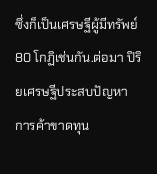ซึ่งก็เป็นเศรษฐีผู้มีทรัพย์ 80 โกฏิเช่นกัน.ต่อมา ปิริยเศรษฐีประสบปัญหาการค้าขาดทุน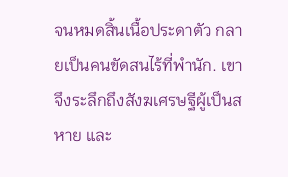จนหมดสิ้นเนื้อประดาตัว กลายเป็นคนขัดสนไร้ที่พำนัก. เขาจึงระลึกถึงสังฆเศรษฐีผู้เป็นสหาย และ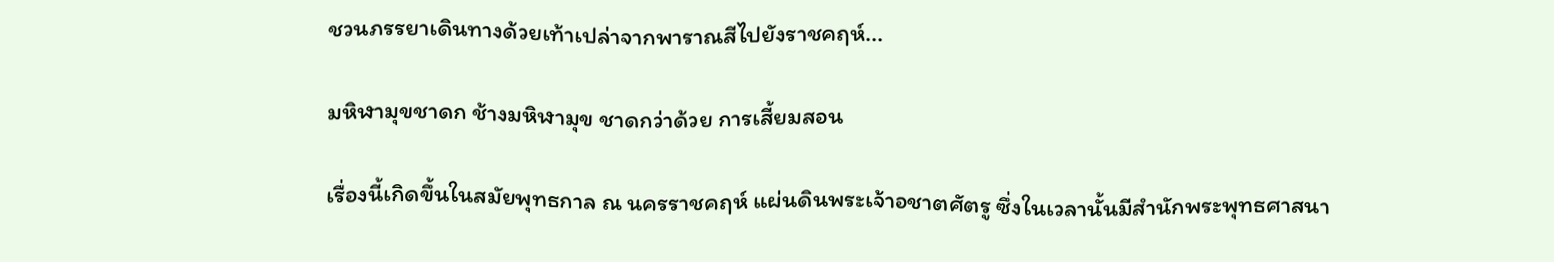ชวนภรรยาเดินทางด้วยเท้าเปล่าจากพาราณสีไปยังราชคฤห์...

มหิฬามุขชาดก ช้างมหิฬามุข ชาดกว่าด้วย การเสี้ยมสอน

เรื่องนี้เกิดขึ้นในสมัยพุทธกาล ณ นครราชคฤห์ แผ่นดินพระเจ้าอชาตศัตรู ซึ่งในเวลานั้นมีสำนักพระพุทธศาสนา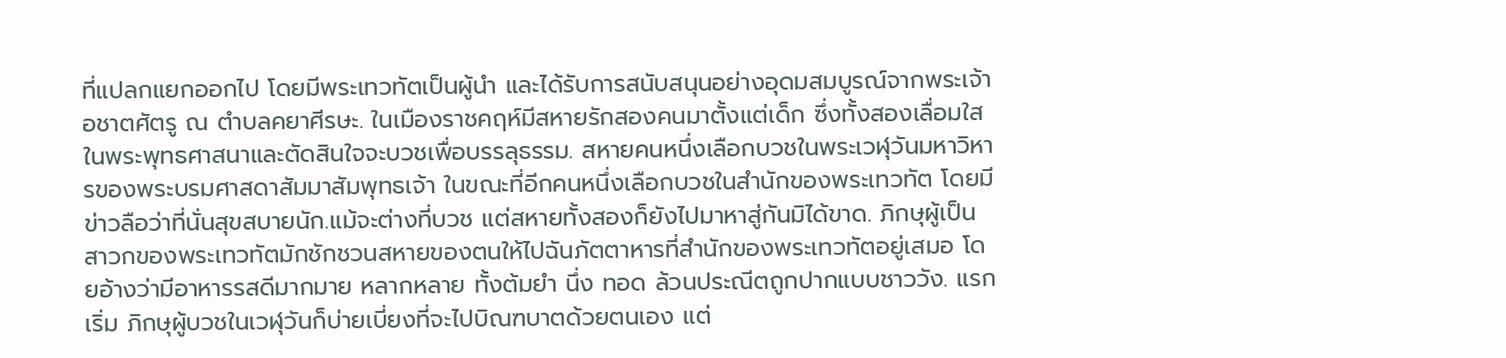ที่แปลกแยกออกไป โดยมีพระเทวทัตเป็นผู้นำ และได้รับการสนับสนุนอย่างอุดมสมบูรณ์จากพระเจ้าอชาตศัตรู ณ ตำบลคยาศีรษะ. ในเมืองราชคฤห์มีสหายรักสองคนมาตั้งแต่เด็ก ซึ่งทั้งสองเลื่อมใสในพระพุทธศาสนาและตัดสินใจจะบวชเพื่อบรรลุธรรม. สหายคนหนึ่งเลือกบวชในพระเวฬุวันมหาวิหารของพระบรมศาสดาสัมมาสัมพุทธเจ้า ในขณะที่อีกคนหนึ่งเลือกบวชในสำนักของพระเทวทัต โดยมีข่าวลือว่าที่นั่นสุขสบายนัก.แม้จะต่างที่บวช แต่สหายทั้งสองก็ยังไปมาหาสู่กันมิได้ขาด. ภิกษุผู้เป็นสาวกของพระเทวทัตมักชักชวนสหายของตนให้ไปฉันภัตตาหารที่สำนักของพระเทวทัตอยู่เสมอ โดยอ้างว่ามีอาหารรสดีมากมาย หลากหลาย ทั้งต้มยำ นึ่ง ทอด ล้วนประณีตถูกปากแบบชาววัง. แรกเริ่ม ภิกษุผู้บวชในเวฬุวันก็บ่ายเบี่ยงที่จะไปบิณฑบาตด้วยตนเอง แต่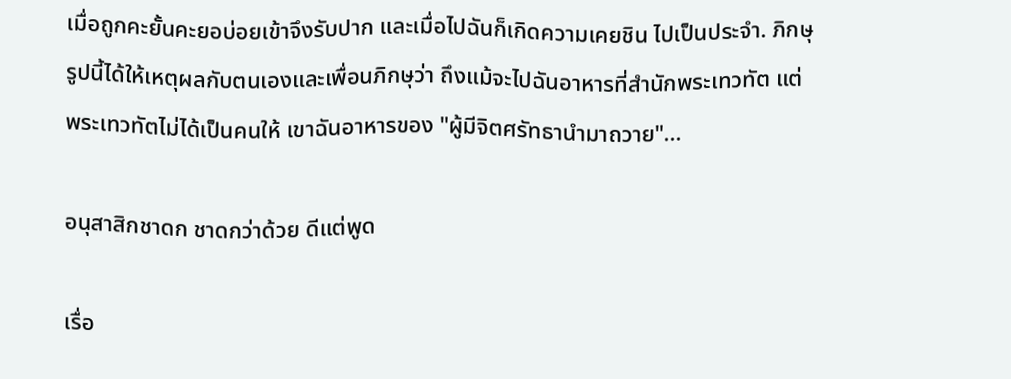เมื่อถูกคะยั้นคะยอบ่อยเข้าจึงรับปาก และเมื่อไปฉันก็เกิดความเคยชิน ไปเป็นประจำ. ภิกษุรูปนี้ได้ให้เหตุผลกับตนเองและเพื่อนภิกษุว่า ถึงแม้จะไปฉันอาหารที่สำนักพระเทวทัต แต่พระเทวทัตไม่ได้เป็นคนให้ เขาฉันอาหารของ "ผู้มีจิตศรัทธานำมาถวาย"...

อนุสาสิกชาดก ชาดกว่าด้วย ดีแต่พูด

เรื่อ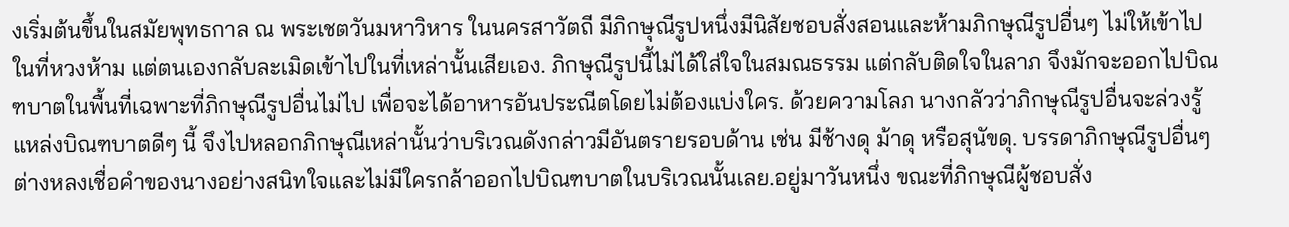งเริ่มต้นขึ้นในสมัยพุทธกาล ณ พระเชตวันมหาวิหาร ในนครสาวัตถี มีภิกษุณีรูปหนึ่งมีนิสัยชอบสั่งสอนและห้ามภิกษุณีรูปอื่นๆ ไม่ให้เข้าไปในที่หวงห้าม แต่ตนเองกลับละเมิดเข้าไปในที่เหล่านั้นเสียเอง. ภิกษุณีรูปนี้ไม่ได้ใส่ใจในสมณธรรม แต่กลับติดใจในลาภ จึงมักจะออกไปบิณฑบาตในพื้นที่เฉพาะที่ภิกษุณีรูปอื่นไม่ไป เพื่อจะได้อาหารอันประณีตโดยไม่ต้องแบ่งใคร. ด้วยความโลภ นางกลัวว่าภิกษุณีรูปอื่นจะล่วงรู้แหล่งบิณฑบาตดีๆ นี้ จึงไปหลอกภิกษุณีเหล่านั้นว่าบริเวณดังกล่าวมีอันตรายรอบด้าน เช่น มีช้างดุ ม้าดุ หรือสุนัขดุ. บรรดาภิกษุณีรูปอื่นๆ ต่างหลงเชื่อคำของนางอย่างสนิทใจและไม่มีใครกล้าออกไปบิณฑบาตในบริเวณนั้นเลย.อยู่มาวันหนึ่ง ขณะที่ภิกษุณีผู้ชอบสั่ง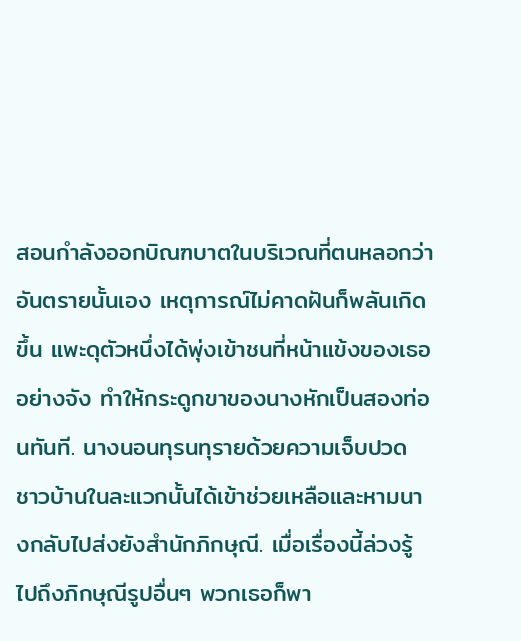สอนกำลังออกบิณฑบาตในบริเวณที่ตนหลอกว่าอันตรายนั้นเอง เหตุการณ์ไม่คาดฝันก็พลันเกิดขึ้น แพะดุตัวหนึ่งได้พุ่งเข้าชนที่หน้าแข้งของเธออย่างจัง ทำให้กระดูกขาของนางหักเป็นสองท่อนทันที. นางนอนทุรนทุรายด้วยความเจ็บปวด ชาวบ้านในละแวกนั้นได้เข้าช่วยเหลือและหามนางกลับไปส่งยังสำนักภิกษุณี. เมื่อเรื่องนี้ล่วงรู้ไปถึงภิกษุณีรูปอื่นๆ พวกเธอก็พา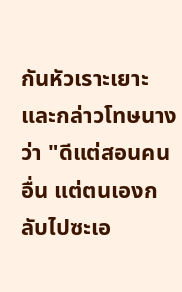กันหัวเราะเยาะและกล่าวโทษนางว่า "ดีแต่สอนคนอื่น แต่ตนเองกลับไปซะเอ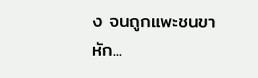ง จนถูกแพะชนขาหัก...